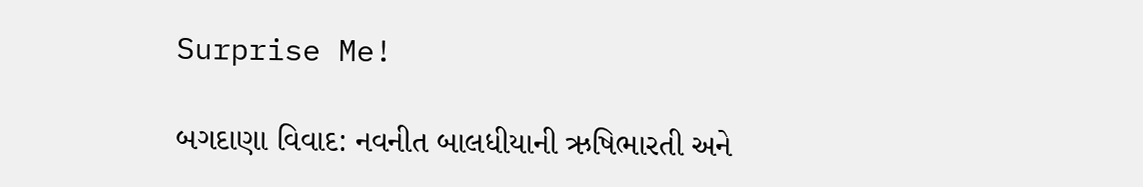Surprise Me!

બગદાણા વિવાદ: નવનીત બાલધીયાની ઋષિભારતી અને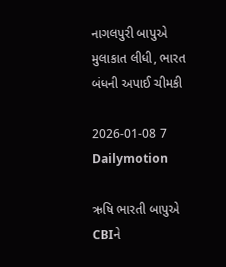નાગલપુરી બાપુએ મુલાકાત લીધી, ભારત બંધની અપાઈ ચીમકી

2026-01-08 7 Dailymotion

ઋષિ ભારતી બાપુએ CBIને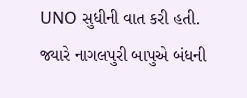UNO સુધીની વાત કરી હતી. જ્યારે નાગલપુરી બાપુએ બંધની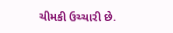ચીમકી ઉચ્ચારી છે.